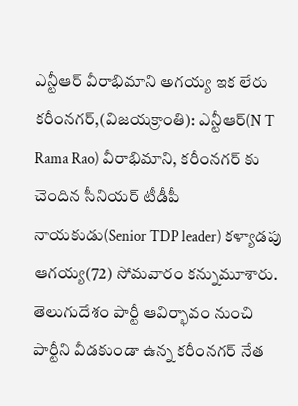ఎన్టీఆర్ వీరాభిమాని అగయ్య ఇక లేరు
కరీంనగర్,(విజయక్రాంతి): ఎన్టీఆర్(N T Rama Rao) వీరాభిమాని, కరీంనగర్ కు చెందిన సీనియర్ టీడీపీ నాయకుడు(Senior TDP leader) కళ్యాడపు ఆగయ్య(72) సోమవారం కన్నుమూశారు. తెలుగుదేశం పార్టీ ఆవిర్భావం నుంచి పార్టీని వీడకుండా ఉన్న కరీంనగర్ నేత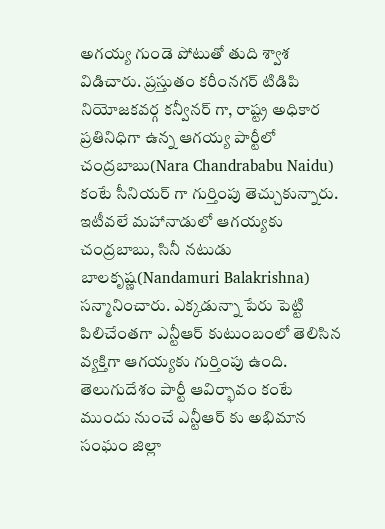అగయ్య గుండె పోటుతో తుది శ్వాశ విడిచారు. ప్రస్తుతం కరీంనగర్ టిడిపి నియోజకవర్గ కన్వీనర్ గా, రాష్ట్ర అధికార ప్రతినిధిగా ఉన్న ఆగయ్య పార్టీలో చంద్రబాబు(Nara Chandrababu Naidu) కంటే సీనియర్ గా గుర్తింపు తెచ్చుకున్నారు. ఇటీవలే మహానాడులో ఆగయ్యకు చంద్రబాబు, సినీ నటుడు బాలకృష్ణ(Nandamuri Balakrishna) సన్మానించారు. ఎక్కడున్నా పేరు పెట్టి పిలిచేంతగా ఎన్టీఆర్ కుటుంబంలో తెలిసిన వ్యక్తిగా ఆగయ్యకు గుర్తింపు ఉంది. తెలుగుదేశం పార్టీ ఆవిర్భావం కంటే ముందు నుంచే ఎన్టీఆర్ కు అభిమాన సంఘం జిల్లా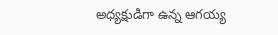అధ్యక్షుడిగా ఉన్న ఆగయ్య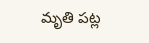మృతి పట్ల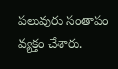పలువురు సంతాపం వ్యక్తం చేశారు.